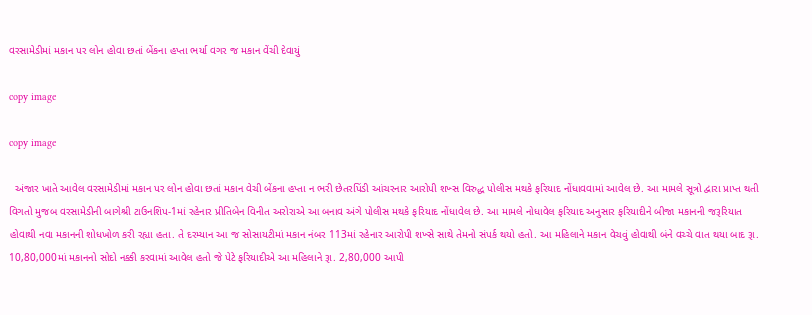વરસામેડીમાં મકાન પર લોન હોવા છતાં બેંકના હપ્તા ભર્યા વગર જ મકાન વેંચી દેવાયું

copy image

copy image

  અંજાર ખાતે આવેલ વરસામેડીમાં મકાન પર લોન હોવા છતાં મકાન વેચી બેંકના હપ્તા ન ભરી છેતરપિંડી આંચરનાર આરોપી શખ્સ વિરુદ્ધ પોલીસ મથકે ફરિયાદ નોંધાવવામાં આવેલ છે. આ મામલે સૂત્રો દ્વારા પ્રાપ્ત થતી વિગતો મુજબ વરસામેડીની બાગેશ્રી ટાઉનશિપ-1માં રહેનાર પ્રીતિબેન વિનીત અરોરાએ આ બનાવ અંગે પોલીસ મથકે ફરિયાદ નોંધાવેલ છે. આ મામલે નોધાવેલ ફરિયાદ અનુસાર ફરિયાદીને બીજા મકાનની જરૂરિયાત હોવાથી નવા મકાનની શોધખોળ કરી રહ્યા હતા. તે દરમ્યાન આ જ સોસાયટીમાં મકાન નંબર 113માં રહેનાર આરોપી શખ્સે સાથે તેમનો સંપર્ક થયો હતો. આ મહિલાને મકાન વેચવું હોવાથી બંને વચ્ચે વાત થયા બાદ રૂા. 10,80,000માં મકાનનો સોદો નક્કી કરવામાં આવેલ હતો જે પેટે ફરિયાદીએ આ મહિલાને રૂા. 2,80,000 આપી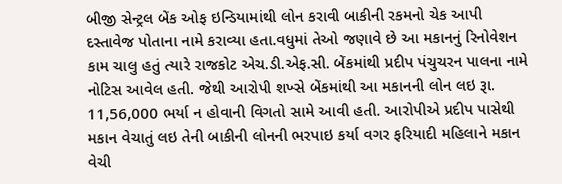બીજી સેન્ટ્રલ બેંક ઓફ ઇન્ડિયામાંથી લોન કરાવી બાકીની રકમનો ચેક આપી દસ્તાવેજ પોતાના નામે કરાવ્યા હતા.વધુમાં તેઓ જણાવે છે આ મકાનનું રિનોવેશન કામ ચાલુ હતું ત્યારે રાજકોટ એચ.ડી.એફ.સી. બેંકમાંથી પ્રદીપ પંચુચરન પાલના નામે નોટિસ આવેલ હતી. જેથી આરોપી શખ્સે બેંકમાંથી આ મકાનની લોન લઇ રૂા. 11,56,000 ભર્યા ન હોવાની વિગતો સામે આવી હતી. આરોપીએ પ્રદીપ પાસેથી મકાન વેચાતું લઇ તેની બાકીની લોનની ભરપાઇ કર્યા વગર ફરિયાદી મહિલાને મકાન વેચી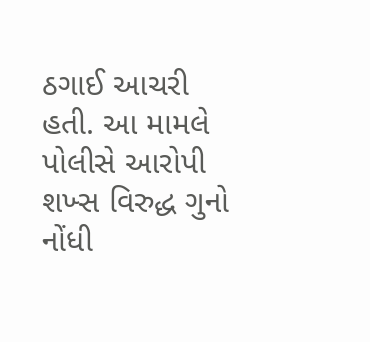ઠગાઈ આચરી હતી. આ મામલે પોલીસે આરોપી શખ્સ વિરુદ્ધ ગુનો નોંધી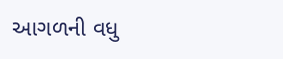આગળની વધુ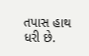તપાસ હાથ ધરી છે.